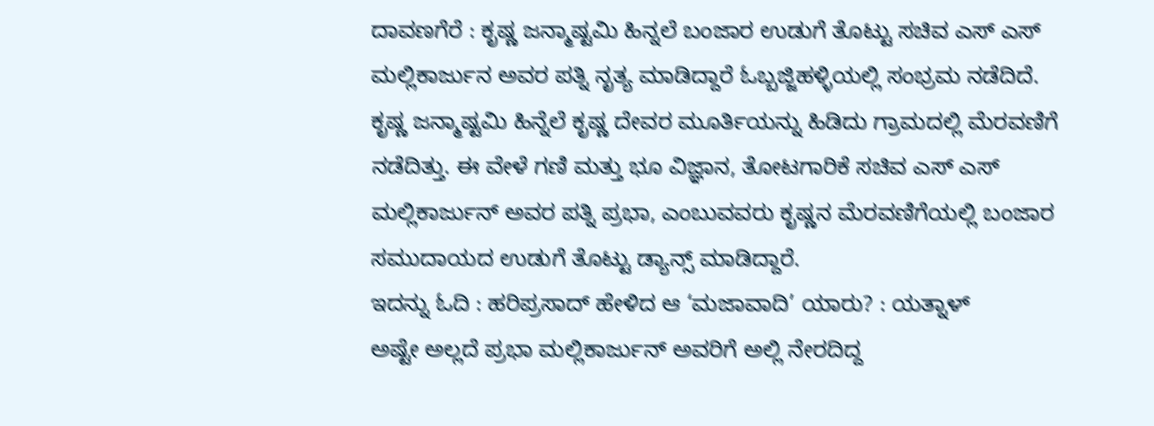ದಾವಣಗೆರೆ : ಕೃಷ್ಣ ಜನ್ಮಾಷ್ಟಮಿ ಹಿನ್ನಲೆ ಬಂಜಾರ ಉಡುಗೆ ತೊಟ್ಟು ಸಚಿವ ಎಸ್ ಎಸ್ ಮಲ್ಲಿಕಾರ್ಜುನ ಅವರ ಪತ್ನಿ ನೃತ್ಯ ಮಾಡಿದ್ದಾರೆ ಓಬ್ಬಜ್ಜಿಹಳ್ಳಿಯಲ್ಲಿ ಸಂಭ್ರಮ ನಡೆದಿದೆ.
ಕೃಷ್ಣ ಜನ್ಮಾಷ್ಟಮಿ ಹಿನ್ನೆಲೆ ಕೃಷ್ಣ ದೇವರ ಮೂರ್ತಿಯನ್ನು ಹಿಡಿದು ಗ್ರಾಮದಲ್ಲಿ ಮೆರವಣಿಗೆ ನಡೆದಿತ್ತು. ಈ ವೇಳೆ ಗಣಿ ಮತ್ತು ಭೂ ವಿಜ್ಞಾನ, ತೋಟಗಾರಿಕೆ ಸಚಿವ ಎಸ್ ಎಸ್ ಮಲ್ಲಿಕಾರ್ಜುನ್ ಅವರ ಪತ್ನಿ ಪ್ರಭಾ, ಎಂಬುವವರು ಕೃಷ್ಣನ ಮೆರವಣಿಗೆಯಲ್ಲಿ ಬಂಜಾರ ಸಮುದಾಯದ ಉಡುಗೆ ತೊಟ್ಟು ಡ್ಯಾನ್ಸ್ ಮಾಡಿದ್ದಾರೆ.
ಇದನ್ನು ಓದಿ : ಹರಿಪ್ರಸಾದ್ ಹೇಳಿದ ಆ ‘ಮಜಾವಾದಿ’ ಯಾರು? : ಯತ್ನಾಳ್
ಅಷ್ಟೇ ಅಲ್ಲದೆ ಪ್ರಭಾ ಮಲ್ಲಿಕಾರ್ಜುನ್ ಅವರಿಗೆ ಅಲ್ಲಿ ನೇರದಿದ್ದ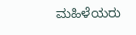ಮಹಿಳೆಯರು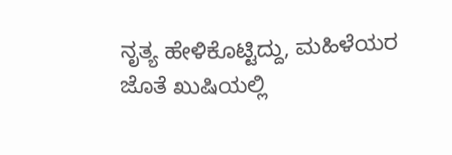ನೃತ್ಯ ಹೇಳಿಕೊಟ್ಟಿದ್ದು, ಮಹಿಳೆಯರ ಜೊತೆ ಖುಷಿಯಲ್ಲಿ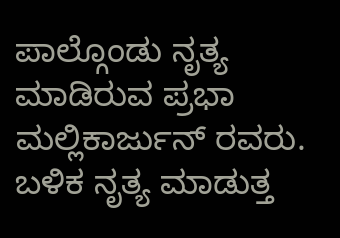ಪಾಲ್ಗೊಂಡು ನೃತ್ಯ ಮಾಡಿರುವ ಪ್ರಭಾ ಮಲ್ಲಿಕಾರ್ಜುನ್ ರವರು. ಬಳಿಕ ನೃತ್ಯ ಮಾಡುತ್ತ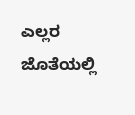ಎಲ್ಲರ ಜೊತೆಯಲ್ಲಿ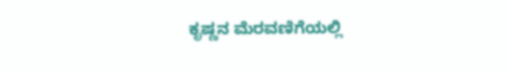ಕೃಷ್ಣನ ಮೆರವಣಿಗೆಯಲ್ಲಿ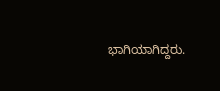ಭಾಗಿಯಾಗಿದ್ದರು.